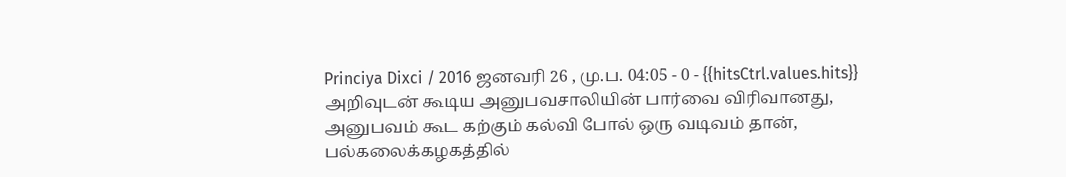Princiya Dixci / 2016 ஜனவரி 26 , மு.ப. 04:05 - 0 - {{hitsCtrl.values.hits}}
அறிவுடன் கூடிய அனுபவசாலியின் பார்வை விரிவானது, அனுபவம் கூட கற்கும் கல்வி போல் ஒரு வடிவம் தான்‚ பல்கலைக்கழகத்தில்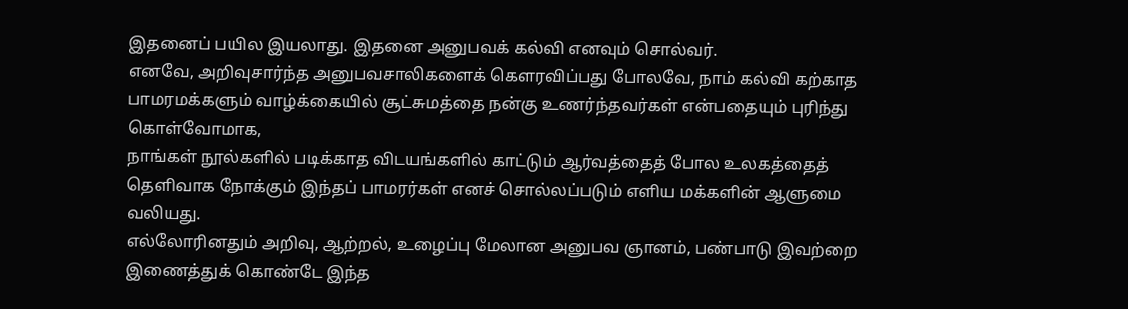இதனைப் பயில இயலாது. இதனை அனுபவக் கல்வி எனவும் சொல்வர்.
எனவே, அறிவுசார்ந்த அனுபவசாலிகளைக் கௌரவிப்பது போலவே, நாம் கல்வி கற்காத பாமரமக்களும் வாழ்க்கையில் சூட்சுமத்தை நன்கு உணர்ந்தவர்கள் என்பதையும் புரிந்து கொள்வோமாக‚
நாங்கள் நூல்களில் படிக்காத விடயங்களில் காட்டும் ஆர்வத்தைத் போல உலகத்தைத் தெளிவாக நோக்கும் இந்தப் பாமரர்கள் எனச் சொல்லப்படும் எளிய மக்களின் ஆளுமை வலியது.
எல்லோரினதும் அறிவு, ஆற்றல், உழைப்பு மேலான அனுபவ ஞானம், பண்பாடு இவற்றை இணைத்துக் கொண்டே இந்த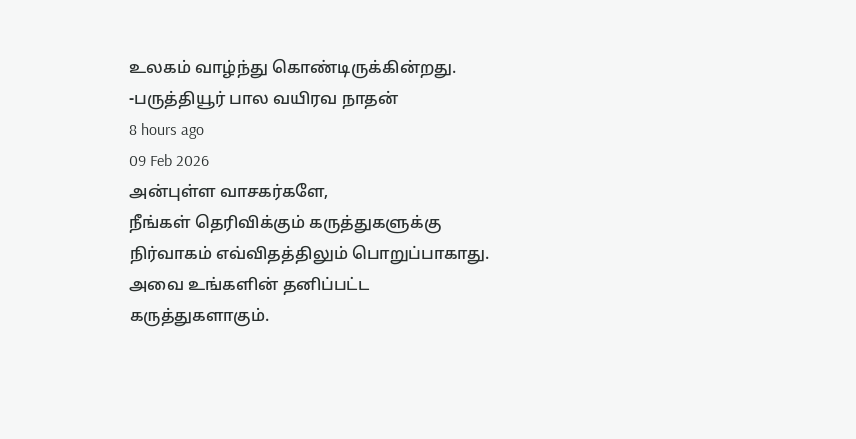உலகம் வாழ்ந்து கொண்டிருக்கின்றது.
-பருத்தியூர் பால வயிரவ நாதன்
8 hours ago
09 Feb 2026
அன்புள்ள வாசகர்களே,
நீங்கள் தெரிவிக்கும் கருத்துகளுக்கு நிர்வாகம் எவ்விதத்திலும் பொறுப்பாகாது. அவை உங்களின் தனிப்பட்ட கருத்துகளாகும்.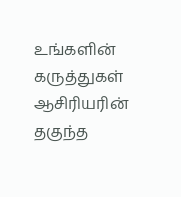உங்களின் கருத்துகள் ஆசிரியரின் தகுந்த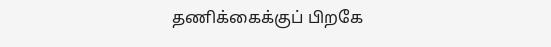தணிக்கைக்குப் பிறகே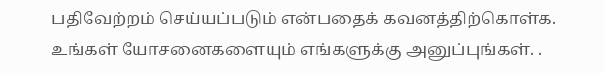பதிவேற்றம் செய்யப்படும் என்பதைக் கவனத்திற்கொள்க. உங்கள் யோசனைகளையும் எங்களுக்கு அனுப்புங்கள். .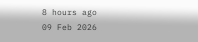8 hours ago
09 Feb 2026